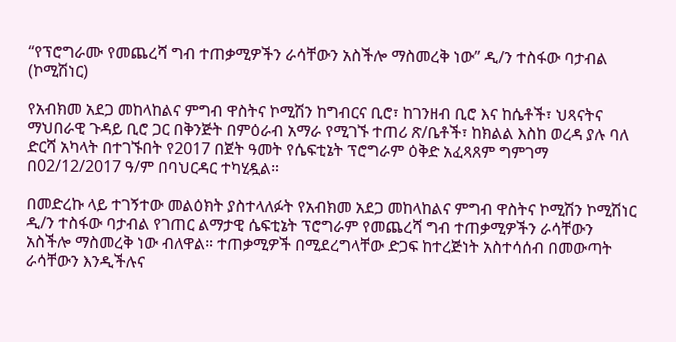“የፕሮግራሙ የመጨረሻ ግብ ተጠቃሚዎችን ራሳቸውን አስችሎ ማስመረቅ ነው” ዲ/ን ተስፋው ባታብል (ኮሚሽነር)

የአብክመ አደጋ መከላከልና ምግብ ዋስትና ኮሚሽን ከግብርና ቢሮ፣ ከገንዘብ ቢሮ እና ከሴቶች፣ ህጻናትና ማህበራዊ ጉዳይ ቢሮ ጋር በቅንጅት በምዕራብ አማራ የሚገኙ ተጠሪ ጽ/ቤቶች፣ ከክልል እስከ ወረዳ ያሉ ባለ ድርሻ አካላት በተገኙበት የ2017 በጀት ዓመት የሴፍቲኔት ፕሮግራም ዕቅድ አፈጻጸም ግምገማ በ02/12/2017 ዓ/ም በባህርዳር ተካሂዷል።

በመድረኩ ላይ ተገኝተው መልዕክት ያስተላለፉት የአብክመ አደጋ መከላከልና ምግብ ዋስትና ኮሚሽን ኮሚሽነር ዲ/ን ተስፋው ባታብል የገጠር ልማታዊ ሴፍቲኔት ፕሮግራም የመጨረሻ ግብ ተጠቃሚዎችን ራሳቸውን አስችሎ ማስመረቅ ነው ብለዋል። ተጠቃሚዎች በሚደረግላቸው ድጋፍ ከተረጅነት አስተሳሰብ በመውጣት ራሳቸውን እንዲችሉና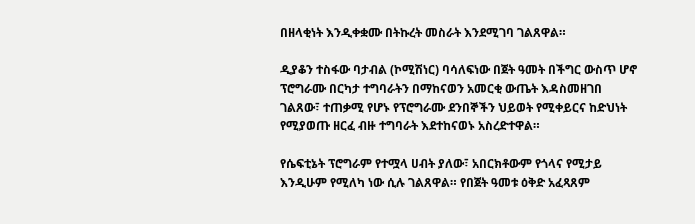በዘላቂነት እንዲቀቋሙ በትኩረት መስራት እንደሚገባ ገልጸዋል።

ዲያቆን ተስፋው ባታብል (ኮሚሽነር) ባሳለፍነው በጀት ዓመት በችግር ውስጥ ሆኖ ፕሮግራሙ በርካታ ተግባራትን በማከናወን አመርቂ ውጤት እዳስመዘገበ ገልጸው፣ ተጠቃሚ የሆኑ የፕሮግራሙ ደንበኞችን ህይወት የሚቀይርና ከድህነት የሚያወጡ ዘርፈ ብዙ ተግባራት እደተከናወኑ አስረድተዋል።

የሴፍቲኔት ፕሮግራም የተሟላ ሀብት ያለው፣ አበርክቶውም የጎላና የሚታይ እንዲሁም የሚለካ ነው ሲሉ ገልጸዋል። የበጀት ዓመቱ ዕቅድ አፈጻጸም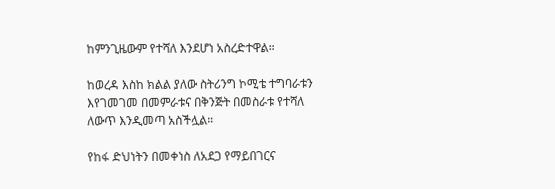ከምንጊዜውም የተሻለ እንደሆነ አስረድተዋል።

ከወረዳ እስከ ክልል ያለው ስትሪንግ ኮሚቴ ተግባራቱን እየገመገመ በመምራቱና በቅንጅት በመስራቱ የተሻለ ለውጥ እንዲመጣ አስችሏል።

የከፋ ድህነትን በመቀነስ ለአደጋ የማይበገርና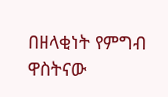በዘላቂነት የምግብ ዋስትናው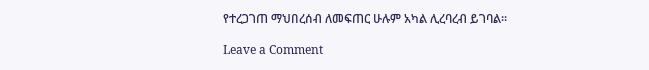የተረጋገጠ ማህበረሰብ ለመፍጠር ሁሉም አካል ሊረባረብ ይገባል።

Leave a Comment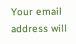Your email address will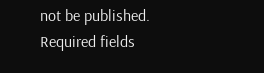not be published. Required fields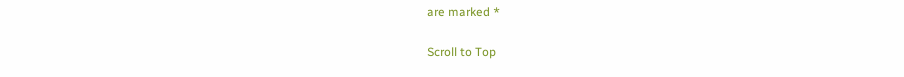are marked *

Scroll to Top